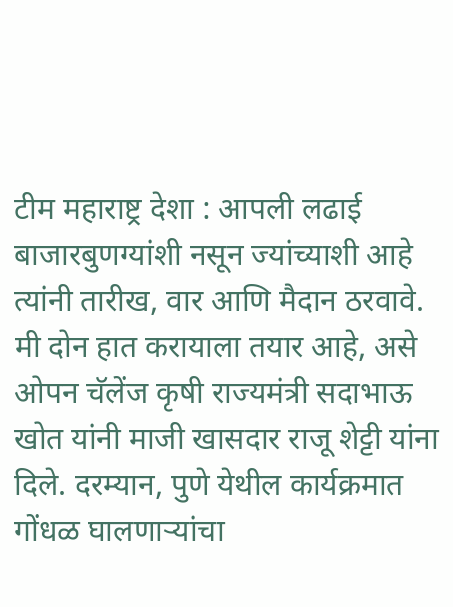टीम महाराष्ट्र देशा : आपली लढाई बाजारबुणग्यांशी नसून ज्यांच्याशी आहे त्यांनी तारीख, वार आणि मैदान ठरवावे. मी दोन हात करायाला तयार आहे, असे ओपन चॅलेंज कृषी राज्यमंत्री सदाभाऊ खोत यांनी माजी खासदार राजू शेट्टी यांना दिले. दरम्यान, पुणे येथील कार्यक्रमात गोंधळ घालणाऱ्यांचा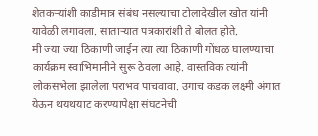शेतकऱ्यांशी काडीमात्र संबंध नसल्याचा टोलादेखील खोत यांनी यावेळी लगावला. साताऱ्यात पत्रकारांशी ते बोलत होते.
मी ज्या ज्या ठिकाणी जाईन त्या त्या ठिकाणी गोंधळ घालण्याचा कार्यक्रम स्वाभिमानीने सुरू ठेवला आहे. वास्तविक त्यांनी लोकसभेला झालेला पराभव पाचवावा. उगाच कडक लक्ष्मी अंगात येऊन थयथयाट करण्यापेक्षा संघटनेची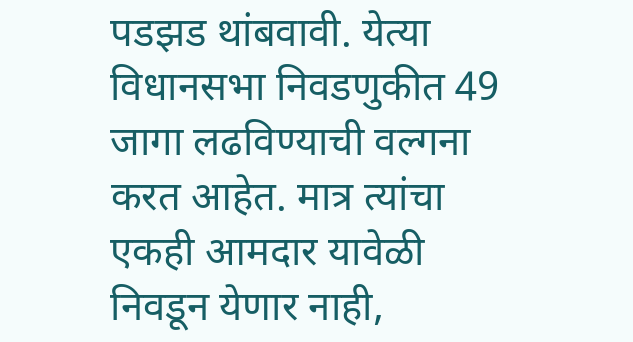पडझड थांबवावी. येत्या विधानसभा निवडणुकीत 49 जागा लढविण्याची वल्गना करत आहेत. मात्र त्यांचा एकही आमदार यावेळी निवडून येणार नाही,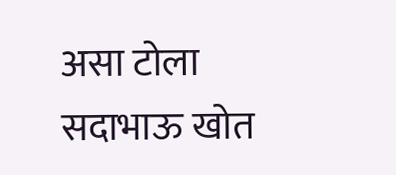असा टोला सदाभाऊ खोत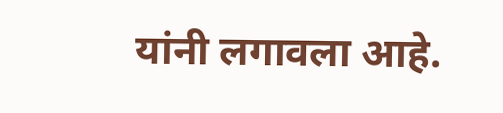यांनी लगावला आहे.